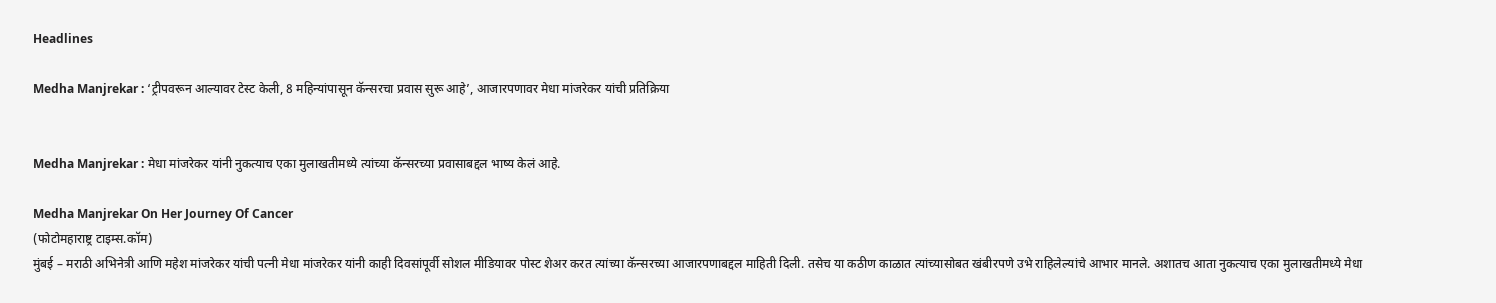Headlines

Medha Manjrekar : ‘ट्रीपवरून आल्यावर टेस्ट केली, 8 महिन्यांपासून कॅन्सरचा प्रवास सुरू आहे’, आजारपणावर मेधा मांजरेकर यांची प्रतिक्रिया


Medha Manjrekar : मेधा मांजरेकर यांनी नुकत्याच एका मुलाखतीमध्ये त्यांच्या कॅन्सरच्या प्रवासाबद्दल भाष्य केलं आहे.

Medha Manjrekar On Her Journey Of Cancer
(फोटोमहाराष्ट्र टाइम्स.कॉम)
मुंबई – मराठी अभिनेत्री आणि महेश मांजरेकर यांची पत्नी मेधा मांजरेकर यांनी काही दिवसांपूर्वी सोशल मीडियावर पोस्ट शेअर करत त्यांच्या कॅन्सरच्या आजारपणाबद्दल माहिती दिली. तसेच या कठीण काळात त्यांच्यासोबत खंबीरपणे उभे राहिलेल्यांचे आभार मानले. अशातच आता नुकत्याच एका मुलाखतीमध्ये मेधा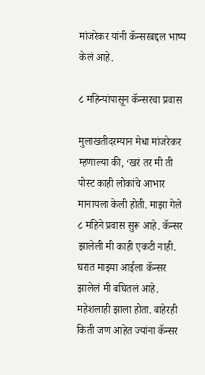मांजरेकर यांनी कॅन्सरबद्दल भाष्य केलं आहे.

८ महिन्यांपासून कॅन्सरचा प्रवास

मुलाखतीदरम्यान मेधा मांजरेकर म्हणाल्या की, ‘खरं तर मी ती पोस्ट काही लोकांचे आभार मानायला केली होती. माझा गेले ८ महिने प्रवास सुरू आहे. कॅन्सर झालेली मी काही एकटी नाही. घरात माझ्या आईला कॅन्सर झालेलं मी बघितलं आहे. महेशलाही झाला होता. बाहेरही किती जण आहेत ज्यांना कॅन्सर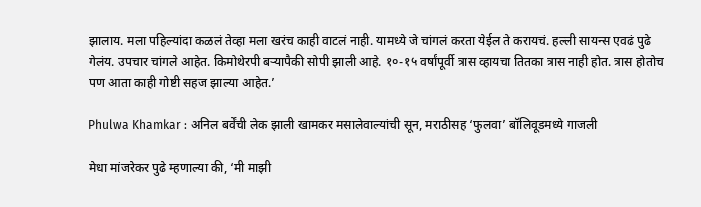झालाय. मला पहिल्यांदा कळलं तेव्हा मला खरंच काही वाटलं नाही. यामध्ये जे चांगलं करता येईल ते करायचं. हल्ली सायन्स एवढं पुढे गेलंय. उपचार चांगले आहेत. किमोथेरपी बऱ्यापैकी सोपी झाली आहे. १०-१५ वर्षांपूर्वी त्रास व्हायचा तितका त्रास नाही होत. त्रास होतोच पण आता काही गोष्टी सहज झाल्या आहेत.’

Phulwa Khamkar : अनिल बर्वेंची लेक झाली खामकर मसालेवाल्यांची सून, मराठीसह ‘फुलवा’ बॉलिवूडमध्ये गाजली

मेधा मांजरेकर पुढे म्हणाल्या की, ‘मी माझी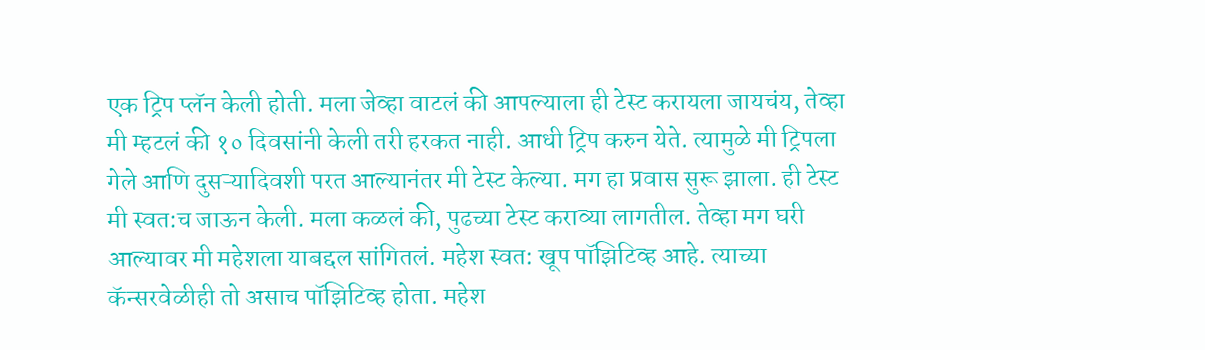एक ट्रिप प्लॅन केली होती. मला जेव्हा वाटलं की आपल्याला ही टेस्ट करायला जायचंय, तेव्हा मी म्हटलं की १० दिवसांनी केली तरी हरकत नाही. आधी ट्रिप करुन येते. त्यामुळे मी ट्रिपला गेले आणि दुसऱ्यादिवशी परत आल्यानंतर मी टेस्ट केल्या. मग हा प्रवास सुरू झाला. ही टेस्ट मी स्वत:च जाऊन केली. मला कळलं की, पुढच्या टेस्ट कराव्या लागतील. तेव्हा मग घरी आल्यावर मी महेशला याबद्दल सांगितलं. महेश स्वत: खूप पॉझिटिव्ह आहे. त्याच्या कॅन्सरवेळीही तो असाच पॉझिटिव्ह होता. महेश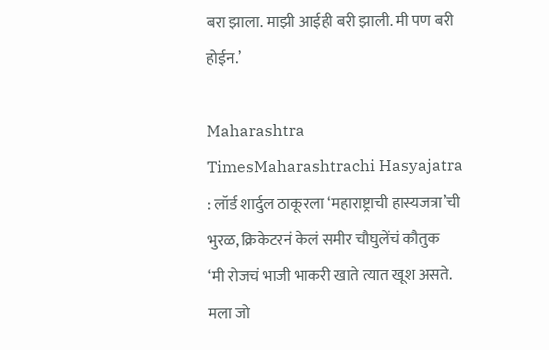बरा झाला. माझी आईही बरी झाली. मी पण बरी होईन.’

Maharashtra TimesMaharashtrachi Hasyajatra : लॉर्ड शार्दुल ठाकूरला ‘महाराष्ट्राची हास्यजत्रा’ची भुरळ, क्रिकेटरनं केलं समीर चौघुलेंचं कौतुक
‘मी रोजचं भाजी भाकरी खाते त्यात खूश असते. मला जो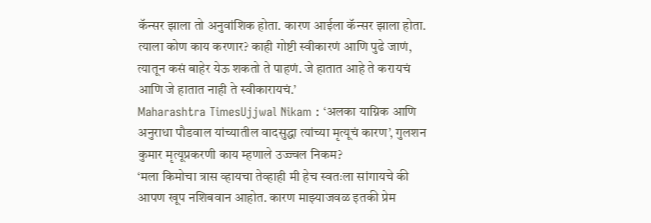कॅन्सर झाला तो अनुवांशिक होता. कारण आईला कॅन्सर झाला होता. त्याला कोण काय करणार? काही गोष्टी स्वीकारणं आणि पुढे जाणं, त्यातून कसं बाहेर येऊ शकतो ते पाहणं. जे हातात आहे ते करायचं आणि जे हातात नाही ते स्वीकारायचं.’
Maharashtra TimesUjjwal Nikam : ‘अलका याग्निक आणि अनुराधा पौडवाल यांच्यातील वादसुद्धा त्यांच्या मृत्यूचं कारण’, गुलशन कुमार मृत्यूप्रकरणी काय म्हणाले उज्ज्वल निकम?
‘मला किमोचा त्रास व्हायचा तेव्हाही मी हेच स्वतःला सांगायचे की आपण खूप नशिबवान आहोत. कारण माझ्याजवळ इतकी प्रेम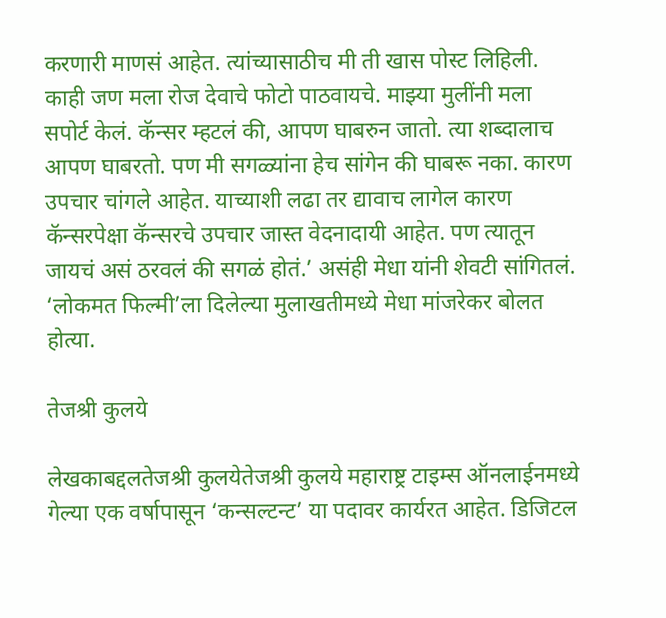करणारी माणसं आहेत. त्यांच्यासाठीच मी ती खास पोस्ट लिहिली. काही जण मला रोज देवाचे फोटो पाठवायचे. माझ्या मुलींनी मला सपोर्ट केलं. कॅन्सर म्हटलं की, आपण घाबरुन जातो. त्या शब्दालाच आपण घाबरतो. पण मी सगळ्यांना हेच सांगेन की घाबरू नका. कारण उपचार चांगले आहेत. याच्याशी लढा तर द्यावाच लागेल कारण कॅन्सरपेक्षा कॅन्सरचे उपचार जास्त वेदनादायी आहेत. पण त्यातून जायचं असं ठरवलं की सगळं होतं.’ असंही मेधा यांनी शेवटी सांगितलं. ‘लोकमत फिल्मी’ला दिलेल्या मुलाखतीमध्ये मेधा मांजरेकर बोलत होत्या.

तेजश्री कुलये

लेखकाबद्दलतेजश्री कुलयेतेजश्री कुलये महाराष्ट्र टाइम्स ऑनलाईनमध्ये गेल्या एक वर्षापासून ‘कन्सल्टन्ट’ या पदावर कार्यरत आहेत. डिजिटल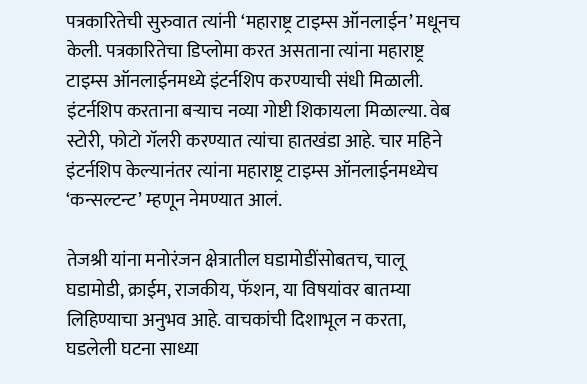पत्रकारितेची सुरुवात त्यांनी ‘महाराष्ट्र टाइम्स ऑनलाईन’ मधूनच केली. पत्रकारितेचा डिप्लोमा करत असताना त्यांना महाराष्ट्र टाइम्स ऑनलाईनमध्ये इंटर्नशिप करण्याची संधी मिळाली. इंटर्नशिप करताना बऱ्याच नव्या गोष्टी शिकायला मिळाल्या. वेब स्टोरी, फोटो गॅलरी करण्यात त्यांचा हातखंडा आहे. चार महिने इंटर्नशिप केल्यानंतर त्यांना महाराष्ट्र टाइम्स ऑनलाईनमध्येच ‘कन्सल्टन्ट’ म्हणून नेमण्यात आलं.

तेजश्री यांना मनोरंजन क्षेत्रातील घडामोडींसोबतच, चालू घडामोडी, क्राईम, राजकीय, फॅशन, या विषयांवर बातम्या लिहिण्याचा अनुभव आहे. वाचकांची दिशाभूल न करता, घडलेली घटना साध्या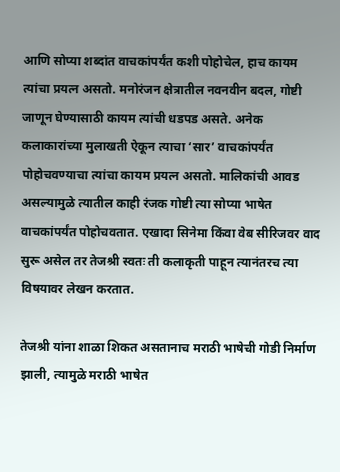आणि सोप्या शब्दांत वाचकांपर्यंत कशी पोहोचेल, हाच कायम त्यांचा प्रयत्न असतो. मनोरंजन क्षेत्रातील नवनवीन बदल, गोष्टी जाणून घेण्यासाठी कायम त्यांची धडपड असते. अनेक कलाकारांच्या मुलाखती ऐकून त्याचा ‘सार’ वाचकांपर्यंत पोहोचवण्याचा त्यांचा कायम प्रयत्न असतो. मालिकांची आवड असल्यामुळे त्यातील काही रंजक गोष्टी त्या सोप्या भाषेत वाचकांपर्यंत पोहोचवतात. एखादा सिनेमा किंवा वेब सीरिजवर वाद सुरू असेल तर तेजश्री स्वतः ती कलाकृती पाहून त्यानंतरच त्या विषयावर लेखन करतात.

तेजश्री यांना शाळा शिकत असतानाच मराठी भाषेची गोडी निर्माण झाली, त्यामुळे मराठी भाषेत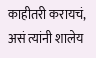काहीतरी करायचं, असं त्यांनी शालेय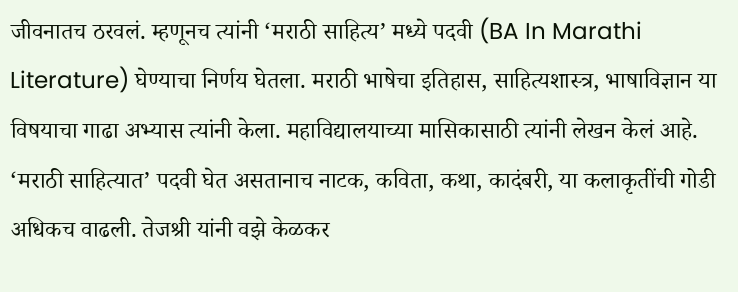जीवनातच ठरवलं. म्हणूनच त्यांनी ‘मराठी साहित्य’ मध्ये पदवी (BA In Marathi Literature) घेण्याचा निर्णय घेतला. मराठी भाषेचा इतिहास, साहित्यशास्त्र, भाषाविज्ञान या विषयाचा गाढा अभ्यास त्यांनी केला. महाविद्यालयाच्या मासिकासाठी त्यांनी लेखन केलं आहे. ‘मराठी साहित्यात’ पदवी घेत असतानाच नाटक, कविता, कथा, कादंबरी, या कलाकृतींची गोडी अधिकच वाढली. तेजश्री यांनी वझे केळकर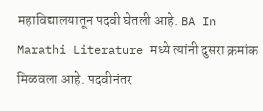महाविद्यालयातून पदवी घेतली आहे. BA In Marathi Literature मध्ये त्यांनी दुसरा क्रमांक मिळवला आहे. पदवीनंतर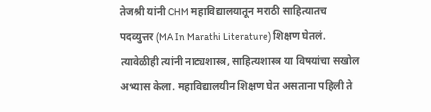तेजश्री यांनी CHM महाविद्यालयातून मराठी साहित्यातच पदव्युत्तर (MA In Marathi Literature) शिक्षण घेतलं. त्यावेळीही त्यांनी नाट्यशास्त्र, साहित्यशास्त्र या विषयांचा सखोल अभ्यास केला. महाविद्यालयीन शिक्षण घेत असताना पहिली ते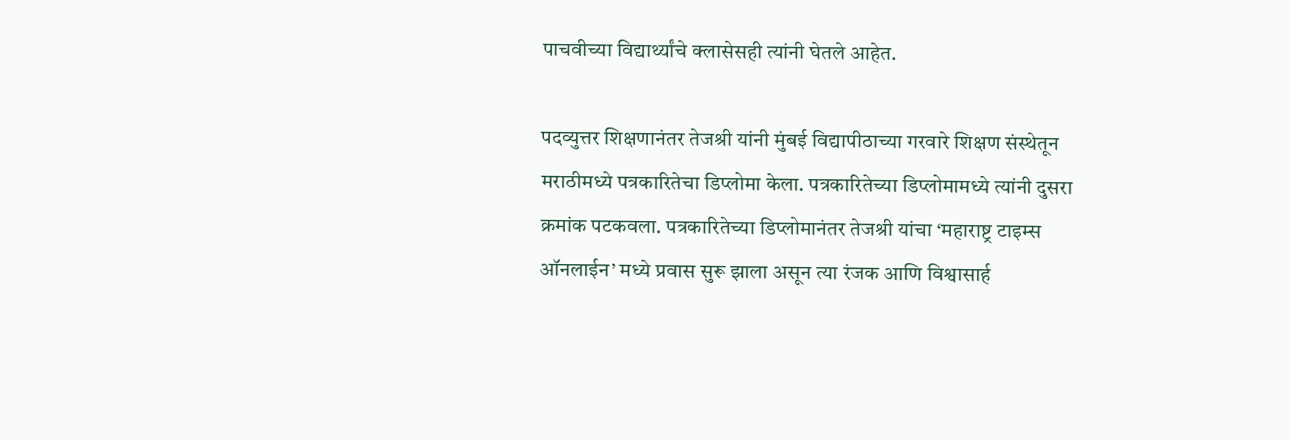पाचवीच्या विद्यार्थ्यांचे क्लासेसही त्यांनी घेतले आहेत.

पदव्युत्तर शिक्षणानंतर तेजश्री यांनी मुंबई विद्यापीठाच्या गरवारे शिक्षण संस्थेतून मराठीमध्ये पत्रकारितेचा डिप्लोमा केला. पत्रकारितेच्या डिप्लोमामध्ये त्यांनी दुसरा क्रमांक पटकवला. पत्रकारितेच्या डिप्लोमानंतर तेजश्री यांचा ‘महाराष्ट्र टाइम्स ऑनलाईन’ मध्ये प्रवास सुरू झाला असून त्या रंजक आणि विश्वासार्ह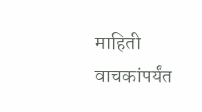माहिती वाचकांपर्यंत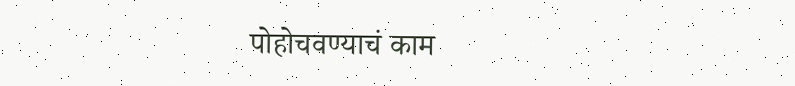पोहोचवण्याचं काम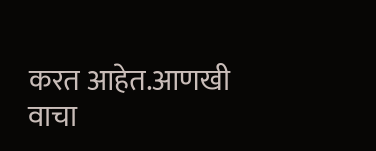करत आहेत.आणखी वाचा